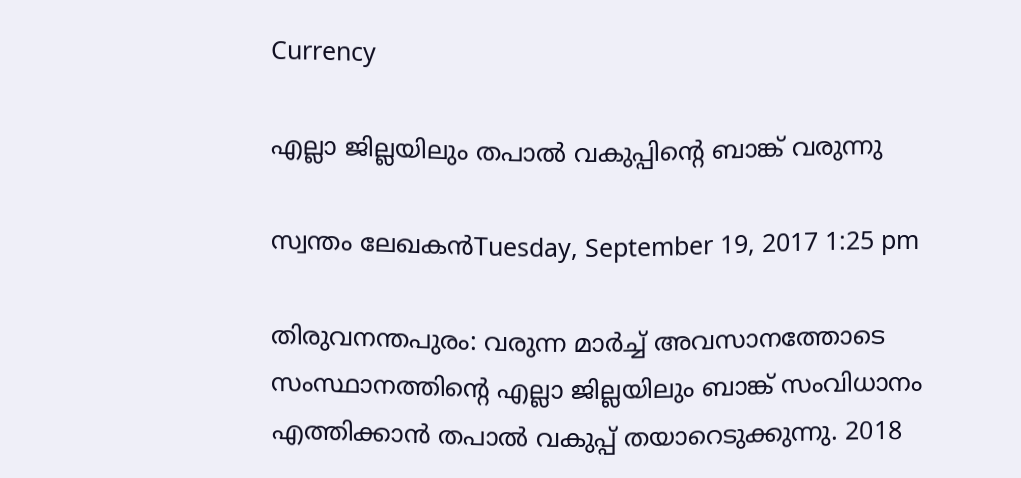Currency

എല്ലാ ജില്ലയിലും തപാല്‍ വകുപ്പിന്റെ ബാങ്ക് വരുന്നു

സ്വന്തം ലേഖകന്‍Tuesday, September 19, 2017 1:25 pm

തിരുവനന്തപുരം: വരുന്ന മാര്‍ച്ച് അവസാനത്തോടെ സംസ്ഥാനത്തിന്റെ എല്ലാ ജില്ലയിലും ബാങ്ക് സംവിധാനം എത്തിക്കാന്‍ തപാല്‍ വകുപ്പ് തയാറെടുക്കുന്നു. 2018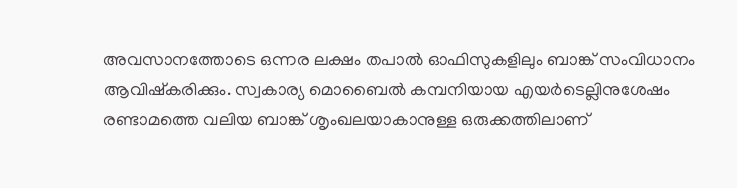അവസാനത്തോടെ ഒന്നര ലക്ഷം തപാല്‍ ഓഫിസുകളിലും ബാങ്ക് സംവിധാനം ആവിഷ്‌കരിക്കും. സ്വകാര്യ മൊബൈല്‍ കമ്പനിയായ എയര്‍ടെല്ലിനുശേഷം രണ്ടാമത്തെ വലിയ ബാങ്ക് ശൃംഖലയാകാനുള്ള ഒരുക്കത്തിലാണ്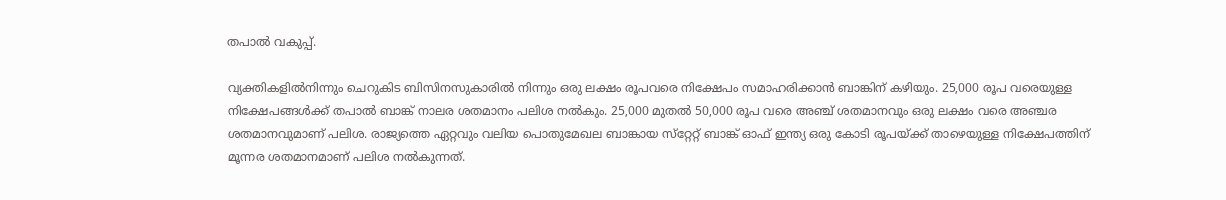തപാല്‍ വകുപ്പ്.

വ്യക്തികളില്‍നിന്നും ചെറുകിട ബിസിനസുകാരില്‍ നിന്നും ഒരു ലക്ഷം രൂപവരെ നിക്ഷേപം സമാഹരിക്കാന്‍ ബാങ്കിന് കഴിയും. 25,000 രൂപ വരെയുള്ള നിക്ഷേപങ്ങള്‍ക്ക് തപാല്‍ ബാങ്ക് നാലര ശതമാനം പലിശ നല്‍കും. 25,000 മുതല്‍ 50,000 രൂപ വരെ അഞ്ച് ശതമാനവും ഒരു ലക്ഷം വരെ അഞ്ചര ശതമാനവുമാണ് പലിശ. രാജ്യത്തെ ഏറ്റവും വലിയ പൊതുമേഖല ബാങ്കായ സ്‌റ്റേറ്റ് ബാങ്ക് ഓഫ് ഇന്ത്യ ഒരു കോടി രൂപയ്ക്ക് താഴെയുള്ള നിക്ഷേപത്തിന് മൂന്നര ശതമാനമാണ് പലിശ നല്‍കുന്നത്.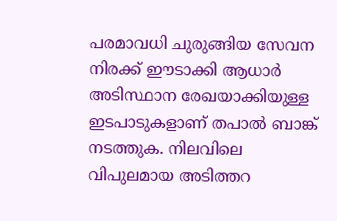പരമാവധി ചുരുങ്ങിയ സേവന നിരക്ക് ഈടാക്കി ആധാര്‍ അടിസ്ഥാന രേഖയാക്കിയുള്ള ഇടപാടുകളാണ് തപാല്‍ ബാങ്ക് നടത്തുക. നിലവിലെ വിപുലമായ അടിത്തറ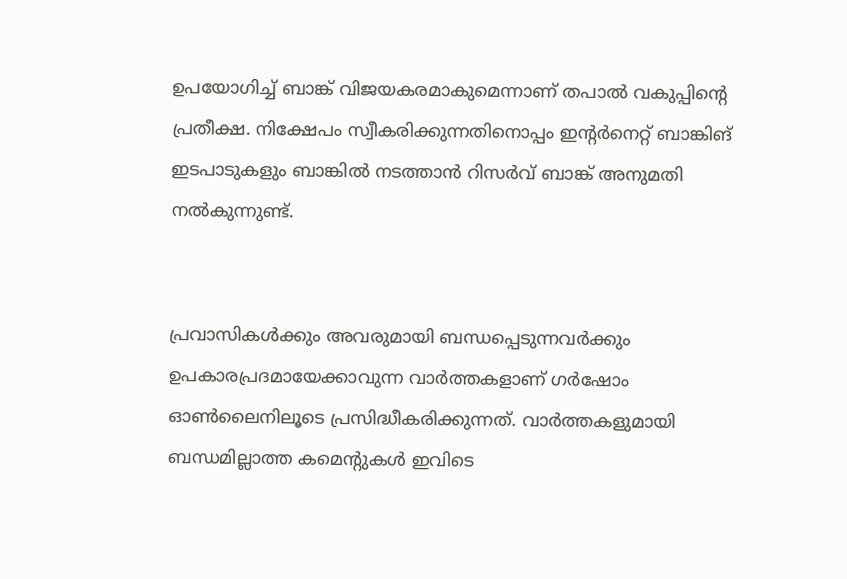ഉപയോഗിച്ച് ബാങ്ക് വിജയകരമാകുമെന്നാണ് തപാല്‍ വകുപ്പിന്റെ പ്രതീക്ഷ. നിക്ഷേപം സ്വീകരിക്കുന്നതിനൊപ്പം ഇന്റര്‍നെറ്റ് ബാങ്കിങ് ഇടപാടുകളും ബാങ്കില്‍ നടത്താന്‍ റിസര്‍വ് ബാങ്ക് അനുമതി നല്‍കുന്നുണ്ട്.


പ്രവാസികൾക്കും അവരുമായി ബന്ധപ്പെടുന്നവർക്കും ഉപകാരപ്രദമായേക്കാവുന്ന വാർത്തകളാണ് ഗർഷോം ഓൺലൈനിലൂടെ പ്രസിദ്ധീകരിക്കുന്നത്. വാർത്തകളുമായി ബന്ധമില്ലാത്ത കമെന്റുകൾ ഇവിടെ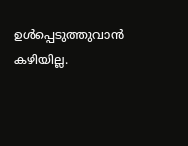ഉൾപ്പെടുത്തുവാൻ കഴിയില്ല.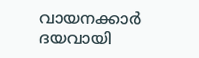വായനക്കാർ ദയവായി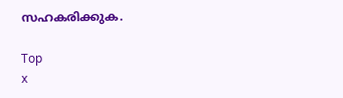സഹകരിക്കുക.

Top
x